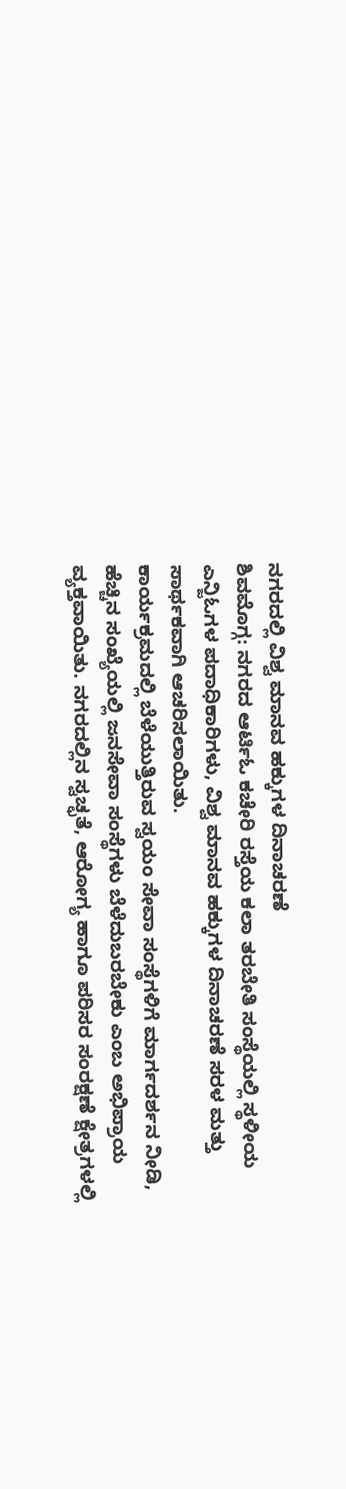ನಗರದಲ್ಲಿ ವಿಶ್ವ ಮಾನವ ಹಕ್ಕುಗಳ ದಿನಾಚರಣೆ
ಶಿವಮೊಗ್ಗ: ನಗರದ ಆರ್ಟಿಓ ಕಚೇರಿ ರಸ್ತೆಯ ಕಲಾ ತರಬೇತಿ ಸಂಸ್ಥೆಯಲ್ಲಿ ಸ್ಥಳೀಯ ಎನ್ಜಿಓಗಳ ಪದಾಧಿಕಾರಿಗಳು, ವಿಶ್ವ ಮಾನವ ಹಕ್ಕುಗಳ ದಿನಾಚರಣೆ ಸರಳ ಮತ್ತು ಸಾರ್ಥಕವಾಗಿ ಆಚರಿಸಲಾಯಿತು.
ಕಾರ್ಯಕ್ರಮದಲ್ಲಿ ಬೆಳೆಯುತ್ತಿರುವ ಸ್ವಯಂ ಸೇವಾ ಸಂಸ್ಥೆಗಳಿಗೆ ಮಾರ್ಗದರ್ಶನ ನೀಡಿ, ಹೆಚ್ಚಿನ ಸಂಖ್ಯೆಯಲ್ಲಿ ಜನಸೇವಾ ಸಂಸ್ಥೆಗಳು ಬೆಳೆದುಬರಬೇಕು ಎಂಬ ಅಭಿಪ್ರಾಯ ವ್ಯಕ್ತವಾಯಿತು. ನಗರದಲ್ಲಿನ ಸ್ವಚ್ಛತೆ, ಆರೋಗ್ಯ ಹಾಗೂ ಪರಿಸರ ಸಂರಕ್ಷಣೆ ಕ್ಷೇತ್ರಗಳಲ್ಲಿ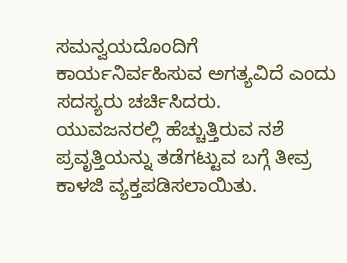ಸಮನ್ವಯದೊಂದಿಗೆ ಕಾರ್ಯನಿರ್ವಹಿಸುವ ಅಗತ್ಯವಿದೆ ಎಂದು ಸದಸ್ಯರು ಚರ್ಚಿಸಿದರು.
ಯುವಜನರಲ್ಲಿ ಹೆಚ್ಚುತ್ತಿರುವ ನಶೆ ಪ್ರವೃತ್ತಿಯನ್ನು ತಡೆಗಟ್ಟುವ ಬಗ್ಗೆ ತೀವ್ರ ಕಾಳಜಿ ವ್ಯಕ್ತಪಡಿಸಲಾಯಿತು.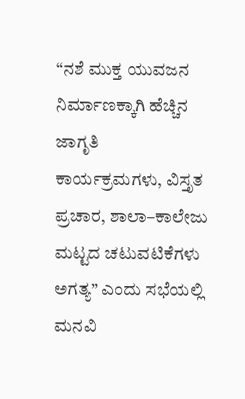“ನಶೆ ಮುಕ್ತ ಯುವಜನ ನಿರ್ಮಾಣಕ್ಕಾಗಿ ಹೆಚ್ಚಿನ ಜಾಗೃತಿ ಕಾರ್ಯಕ್ರಮಗಳು, ವಿಸ್ತೃತ ಪ್ರಚಾರ, ಶಾಲಾ–ಕಾಲೇಜು ಮಟ್ಟದ ಚಟುವಟಿಕೆಗಳು ಅಗತ್ಯ” ಎಂದು ಸಭೆಯಲ್ಲಿ ಮನವಿ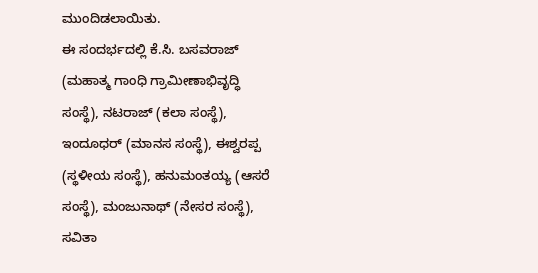ಮುಂದಿಡಲಾಯಿತು.
ಈ ಸಂದರ್ಭದಲ್ಲಿ ಕೆ.ಸಿ. ಬಸವರಾಜ್ (ಮಹಾತ್ಮ ಗಾಂಧಿ ಗ್ರಾಮೀಣಾಭಿವೃದ್ಧಿ ಸಂಸ್ಥೆ), ನಟರಾಜ್ (ಕಲಾ ಸಂಸ್ಥೆ), ಇಂದೂಧರ್ (ಮಾನಸ ಸಂಸ್ಥೆ), ಈಶ್ವರಪ್ಪ (ಸ್ಥಳೀಯ ಸಂಸ್ಥೆ), ಹನುಮಂತಯ್ಯ (ಆಸರೆ ಸಂಸ್ಥೆ), ಮಂಜುನಾಥ್ (ನೇಸರ ಸಂಸ್ಥೆ), ಸವಿತಾ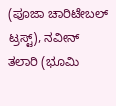(ಪೂಜಾ ಚಾರಿಟೇಬಲ್ ಟ್ರಸ್ಟ್), ನವೀನ್ ತಲಾರಿ (ಭೂಮಿ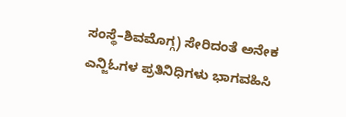ಸಂಸ್ಥೆ–ಶಿವಮೊಗ್ಗ) ಸೇರಿದಂತೆ ಅನೇಕ ಎನ್ಜಿಓಗಳ ಪ್ರತಿನಿಧಿಗಳು ಭಾಗವಹಿಸಿ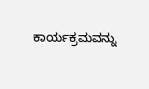ಕಾರ್ಯಕ್ರಮವನ್ನು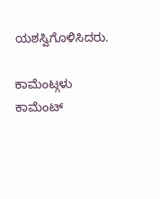ಯಶಸ್ವಿಗೊಳಿಸಿದರು.

ಕಾಮೆಂಟ್ಗಳು
ಕಾಮೆಂಟ್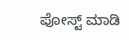ಪೋಸ್ಟ್ ಮಾಡಿ